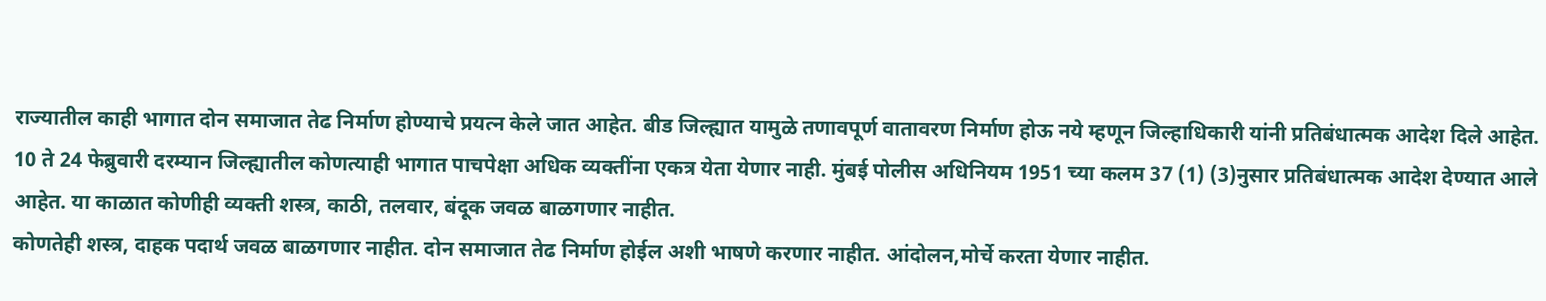राज्यातील काही भागात दोन समाजात तेढ निर्माण होण्याचे प्रयत्न केले जात आहेत. बीड जिल्ह्यात यामुळे तणावपूर्ण वातावरण निर्माण होऊ नये म्हणून जिल्हाधिकारी यांनी प्रतिबंधात्मक आदेश दिले आहेत.
10 ते 24 फेब्रुवारी दरम्यान जिल्ह्यातील कोणत्याही भागात पाचपेक्षा अधिक व्यक्तींना एकत्र येता येणार नाही. मुंबई पोलीस अधिनियम 1951 च्या कलम 37 (1) (3)नुसार प्रतिबंधात्मक आदेश देण्यात आले आहेत. या काळात कोणीही व्यक्ती शस्त्र, काठी, तलवार, बंदूक जवळ बाळगणार नाहीत.
कोणतेही शस्त्र, दाहक पदार्थ जवळ बाळगणार नाहीत. दोन समाजात तेढ निर्माण होईल अशी भाषणे करणार नाहीत. आंदोलन,मोर्चे करता येणार नाहीत.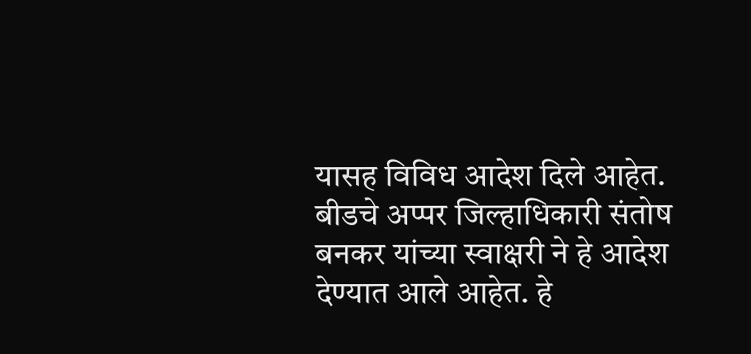यासह विविध आदेश दिले आहेत.
बीडचे अप्पर जिल्हाधिकारी संतोष बनकर यांच्या स्वाक्षरी ने हे आदेश देण्यात आले आहेत. हे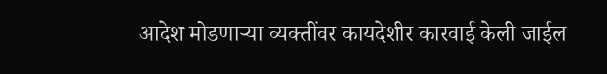आदेश मोडणाऱ्या व्यक्तींवर कायदेशीर कारवाई केली जाईल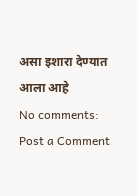असा इशारा देण्यात आला आहे
No comments:
Post a Comment